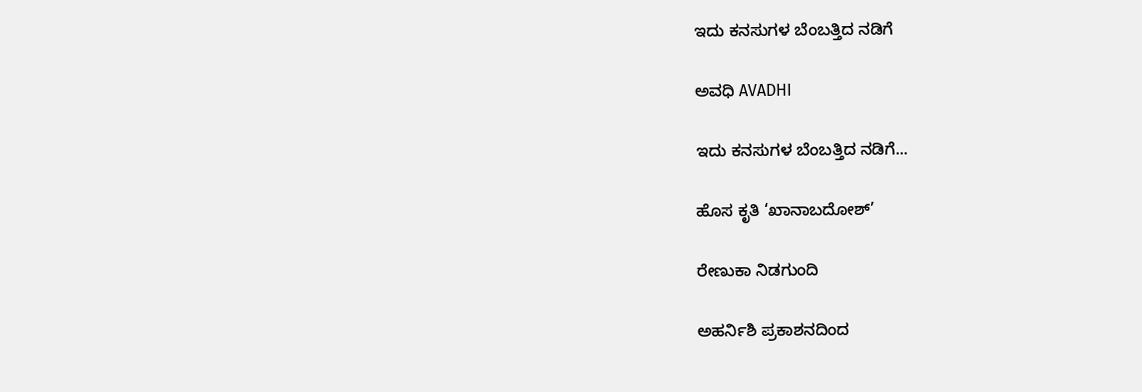ಇದು ಕನಸುಗಳ ಬೆಂಬತ್ತಿದ ನಡಿಗೆ‍

ಅವಧಿ AVADHI

ಇದು ಕನಸುಗಳ ಬೆಂಬತ್ತಿದ ನಡಿಗೆ...

ಹೊಸ ಕೃತಿ ‘ಖಾನಾಬದೋಶ್’

ರೇಣುಕಾ ನಿಡಗುಂದಿ

ಅಹರ್ನಿಶಿ ಪ್ರಕಾಶನದಿಂದ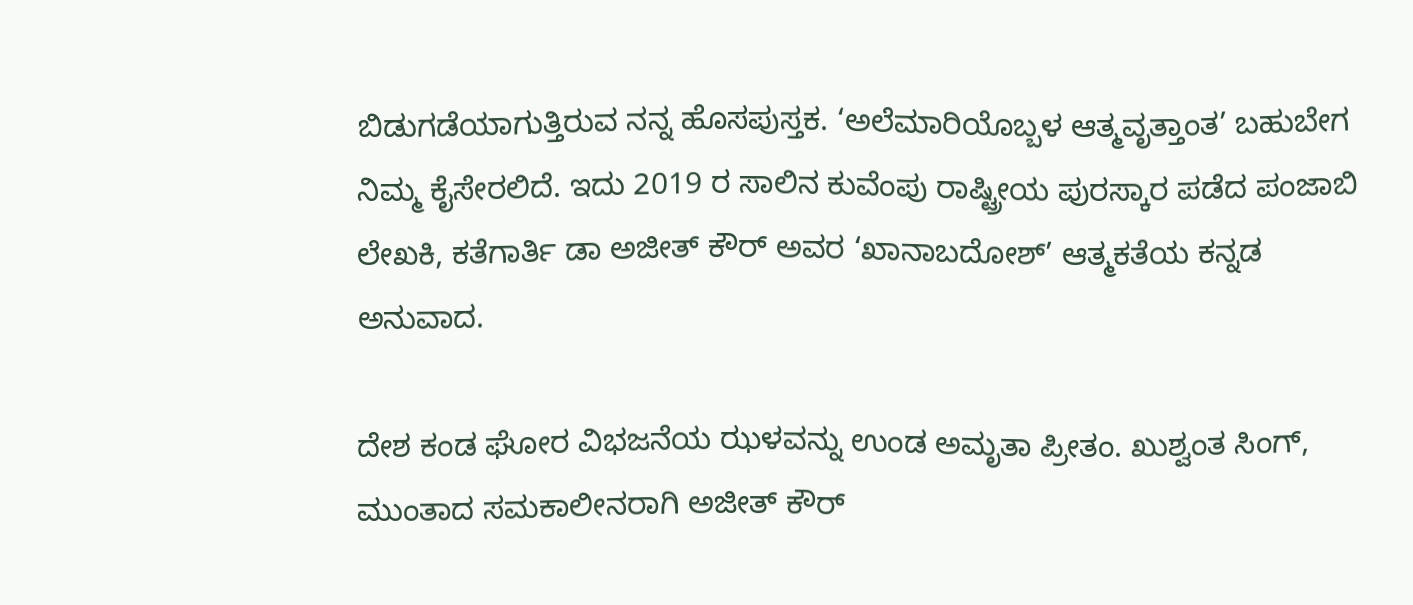ಬಿಡುಗಡೆಯಾಗುತ್ತಿರುವ ನನ್ನ ಹೊಸಪುಸ್ತಕ. ‘ಅಲೆಮಾರಿಯೊಬ್ಬಳ ಆತ್ಮವೃತ್ತಾಂತ’ ಬಹುಬೇಗ ನಿಮ್ಮ ಕೈಸೇರಲಿದೆ. ಇದು 2019 ರ ಸಾಲಿನ ಕುವೆಂಪು ರಾಷ್ಟ್ರೀಯ ಪುರಸ್ಕಾರ ಪಡೆದ ಪಂಜಾಬಿ ಲೇಖಕಿ, ಕತೆಗಾರ್ತಿ ಡಾ ಅಜೀತ್ ಕೌರ್ ಅವರ ‘ಖಾನಾಬದೋಶ್’ ಆತ್ಮಕತೆಯ ಕನ್ನಡ ಅನುವಾದ.

ದೇಶ ಕಂಡ ಘೋರ ವಿಭಜನೆಯ ಝಳವನ್ನು ಉಂಡ ಅಮೃತಾ ಪ್ರೀತಂ. ಖುಶ್ವಂತ ಸಿಂಗ್, ಮುಂತಾದ ಸಮಕಾಲೀನರಾಗಿ ಅಜೀತ್ ಕೌರ್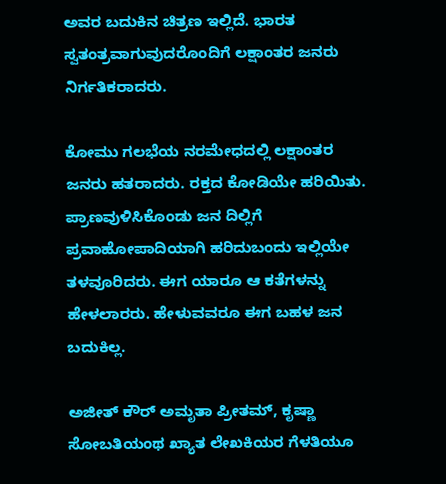ಅವರ ಬದುಕಿನ ಚಿತ್ರಣ ಇಲ್ಲಿದೆ. ಭಾರತ ಸ್ವತಂತ್ರವಾಗುವುದರೊಂದಿಗೆ ಲಕ್ಷಾಂತರ ಜನರು ನಿರ್ಗತಿಕರಾದರು.

ಕೋಮು ಗಲಭೆಯ ನರಮೇಧದಲ್ಲಿ ಲಕ್ಷಾಂತರ ಜನರು ಹತರಾದರು. ರಕ್ತದ ಕೋಡಿಯೇ ಹರಿಯಿತು. ಪ್ರಾಣವುಳಿಸಿಕೊಂಡು ಜನ ದಿಲ್ಲಿಗೆ ಪ್ರವಾಹೋಪಾದಿಯಾಗಿ ಹರಿದುಬಂದು ಇಲ್ಲಿಯೇ ತಳವೂರಿದರು. ಈಗ ಯಾರೂ ಆ ಕತೆಗಳನ್ನು ಹೇಳಲಾರರು. ಹೇಳುವವರೂ ಈಗ ಬಹಳ ಜನ ಬದುಕಿಲ್ಲ.

ಅಜೀತ್ ಕೌರ್ ಅಮೃತಾ ಪ್ರೀತಮ್, ಕೃಷ್ಣಾ ಸೋಬತಿಯಂಥ ಖ್ಯಾತ ಲೇಖಕಿಯರ ಗೆಳತಿಯೂ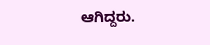ಆಗಿದ್ದರು.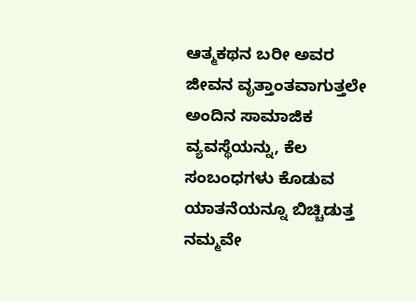ಆತ್ಮಕಥನ ಬರೀ ಅವರ ಜೀವನ ವೃತ್ತಾಂತವಾಗುತ್ತಲೇ ಅಂದಿನ ಸಾಮಾಜಿಕ ವ್ಯವಸ್ಥೆಯನ್ನು, ಕೆಲ ಸಂಬಂಧಗಳು ಕೊಡುವ ಯಾತನೆಯನ್ನೂ ಬಿಚ್ಚಿಡುತ್ತ ನಮ್ಮವೇ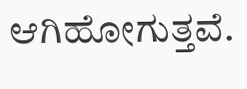ಆಗಿಹೋಗುತ್ತವೆ.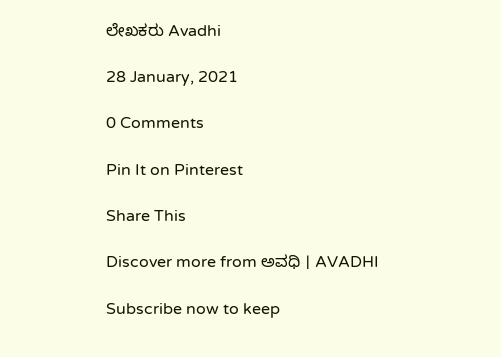ಲೇಖಕರು Avadhi

28 January, 2021

0 Comments

Pin It on Pinterest

Share This

Discover more from ಅವಧಿ । AVADHI

Subscribe now to keep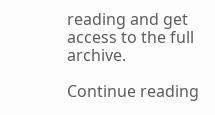reading and get access to the full archive.

Continue reading